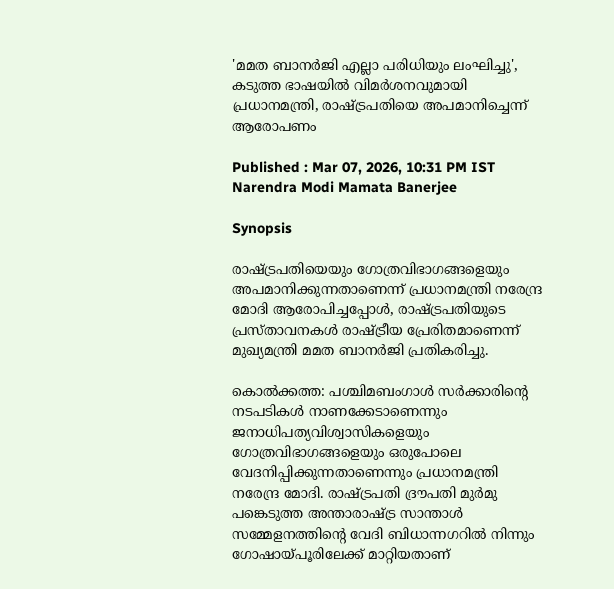'മമത ബാനര്‍ജി എല്ലാ പരിധിയും ലംഘിച്ചു', കടുത്ത ഭാഷയിൽ വിമര്‍ശനവുമായി പ്രധാനമന്ത്രി, രാഷ്ട്രപതിയെ അപമാനിച്ചെന്ന് ആരോപണം

Published : Mar 07, 2026, 10:31 PM IST
Narendra Modi Mamata Banerjee

Synopsis

രാഷ്ട്രപതിയെയും ഗോത്രവിഭാഗങ്ങളെയും അപമാനിക്കുന്നതാണെന്ന് പ്രധാനമന്ത്രി നരേന്ദ്ര മോദി ആരോപിച്ചപ്പോൾ, രാഷ്ട്രപതിയുടെ പ്രസ്താവനകൾ രാഷ്ട്രീയ പ്രേരിതമാണെന്ന് മുഖ്യമന്ത്രി മമത ബാനർജി പ്രതികരിച്ചു.

കൊൽക്കത്ത: പശ്ചിമബംഗാൾ സർക്കാരിന്റെ നടപടികൾ നാണക്കേടാണെന്നും ജനാധിപത്യവിശ്വാസികളെയും ഗോത്രവിഭാഗങ്ങളെയും ഒരുപോലെ വേദനിപ്പിക്കുന്നതാണെന്നും പ്രധാനമന്ത്രി നരേന്ദ്ര മോദി. രാഷ്ട്രപതി ദ്രൗപതി മുർമു പങ്കെടുത്ത അന്താരാഷ്ട്ര സാന്താൾ സമ്മേളനത്തിന്റെ വേദി ബിധാന്നഗറിൽ നിന്നും ഗോഷായ്‌പൂരിലേക്ക് മാറ്റിയതാണ്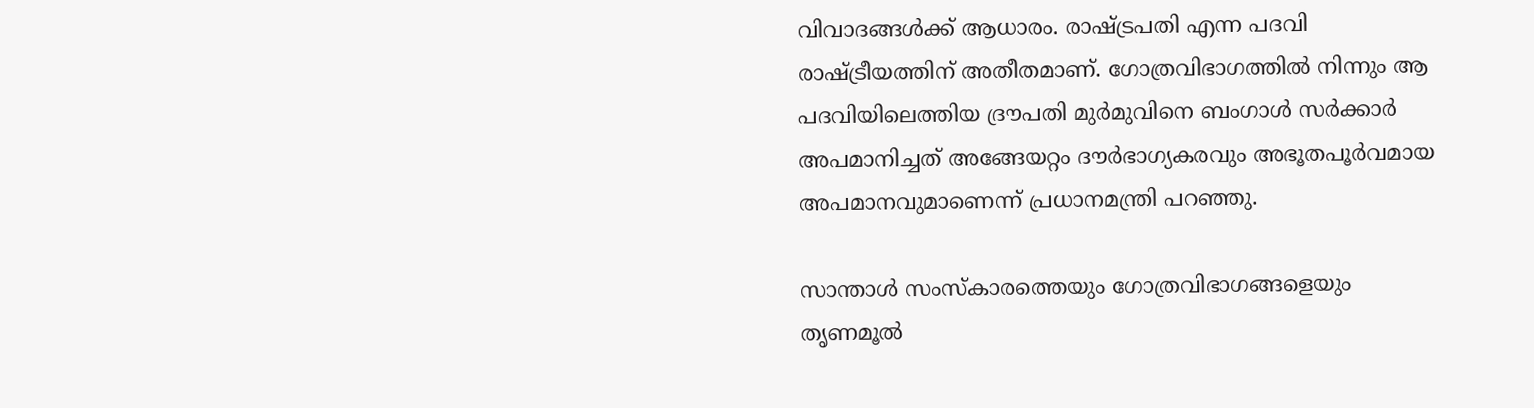വിവാദങ്ങൾക്ക് ആധാരം. രാഷ്ട്രപതി എന്ന പദവി രാഷ്ട്രീയത്തിന് അതീതമാണ്. ഗോത്രവിഭാഗത്തിൽ നിന്നും ആ പദവിയിലെത്തിയ ദ്രൗപതി മുർമുവിനെ ബംഗാൾ സർക്കാർ അപമാനിച്ചത് അങ്ങേയറ്റം ദൗർഭാഗ്യകരവും അഭൂതപൂർവമായ അപമാനവുമാണെന്ന് പ്രധാനമന്ത്രി പറ‍ഞ്ഞു.

സാന്താൾ സംസ്‌കാരത്തെയും ഗോത്രവിഭാഗങ്ങളെയും തൃണമൂൽ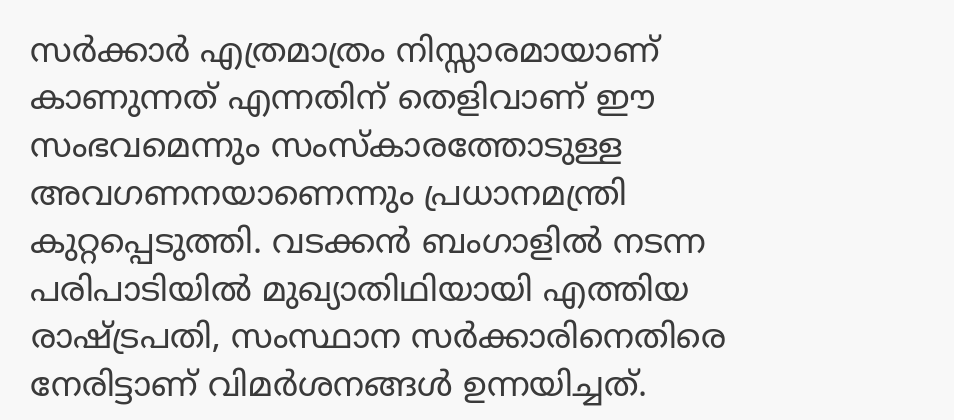സർക്കാർ എത്രമാത്രം നിസ്സാരമായാണ് കാണുന്നത് എന്നതിന് തെളിവാണ് ഈ സംഭവമെന്നും സംസ്‌കാരത്തോടുള്ള അവഗണനയാണെന്നും പ്രധാനമന്ത്രി കുറ്റപ്പെടുത്തി. വടക്കൻ ബംഗാളിൽ നടന്ന പരിപാടിയിൽ മുഖ്യാതിഥിയായി എത്തിയ രാഷ്ട്രപതി, സംസ്ഥാന സർക്കാരിനെതിരെ നേരിട്ടാണ് വിമർശനങ്ങൾ ഉന്നയിച്ചത്.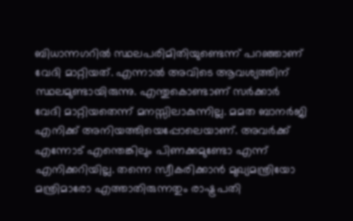ബിധാന്നഗറിൽ സ്ഥലപരിമിതിയുണ്ടെന്ന് പറഞ്ഞാണ് വേദി മാറ്റിയത്. എന്നാൽ അവിടെ ആവശ്യത്തിന് സ്ഥലമുണ്ടായിരുന്നു. എന്തുകൊണ്ടാണ് സർക്കാർ വേദി മാറ്റിയതെന്ന് മനസ്സിലാകുന്നില്ല. മമത ബാനർജി എനിക്ക് അനിയത്തിയെപ്പോലെയാണ്. അവർക്ക് എന്നോട് എന്തെങ്കിലും പിണക്കമുണ്ടോ എന്ന് എനിക്കറിയില്ല. തന്നെ സ്വീകരിക്കാൻ മുഖ്യമന്ത്രിയോ മന്ത്രിമാരോ എത്താതിരുന്നതും രാഷ്ട്രപതി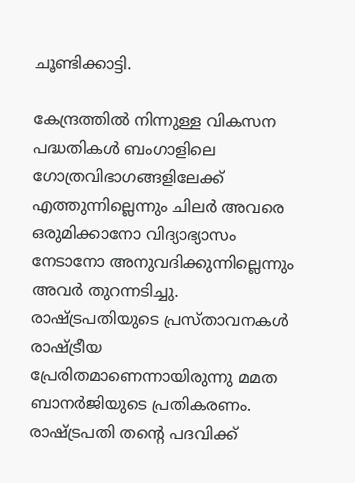ചൂണ്ടിക്കാട്ടി.

കേന്ദ്രത്തിൽ നിന്നുള്ള വികസന പദ്ധതികൾ ബംഗാളിലെ ഗോത്രവിഭാഗങ്ങളിലേക്ക് എത്തുന്നില്ലെന്നും ചിലർ അവരെ ഒരുമിക്കാനോ വിദ്യാഭ്യാസം നേടാനോ അനുവദിക്കുന്നില്ലെന്നും അവർ തുറന്നടിച്ചു. രാഷ്ട്രപതിയുടെ പ്രസ്താവനകൾ രാഷ്ട്രീയ പ്രേരിതമാണെന്നായിരുന്നു മമത ബാനർജിയുടെ പ്രതികരണം. രാഷ്ട്രപതി തന്റെ പദവിക്ക്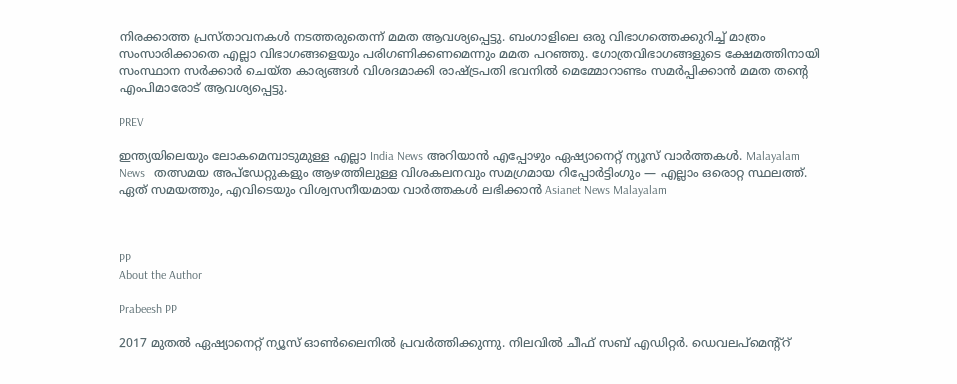നിരക്കാത്ത പ്രസ്താവനകൾ നടത്തരുതെന്ന് മമത ആവശ്യപ്പെട്ടു. ബംഗാളിലെ ഒരു വിഭാഗത്തെക്കുറിച്ച് മാത്രം സംസാരിക്കാതെ എല്ലാ വിഭാഗങ്ങളെയും പരിഗണിക്കണമെന്നും മമത പറഞ്ഞു. ഗോത്രവിഭാഗങ്ങളുടെ ക്ഷേമത്തിനായി സംസ്ഥാന സർക്കാർ ചെയ്ത കാര്യങ്ങൾ വിശദമാക്കി രാഷ്ട്രപതി ഭവനിൽ മെമ്മോറാണ്ടം സമർപ്പിക്കാൻ മമത തന്റെ എംപിമാരോട് ആവശ്യപ്പെട്ടു.

PREV

ഇന്ത്യയിലെയും ലോകമെമ്പാടുമുള്ള എല്ലാ India News അറിയാൻ എപ്പോഴും ഏഷ്യാനെറ്റ് ന്യൂസ് വാർത്തകൾ. Malayalam News   തത്സമയ അപ്‌ഡേറ്റുകളും ആഴത്തിലുള്ള വിശകലനവും സമഗ്രമായ റിപ്പോർട്ടിംഗും — എല്ലാം ഒരൊറ്റ സ്ഥലത്ത്. ഏത് സമയത്തും, എവിടെയും വിശ്വസനീയമായ വാർത്തകൾ ലഭിക്കാൻ Asianet News Malayalam



PP
About the Author

Prabeesh PP

2017 മുതല്‍ ഏഷ്യാനെറ്റ് ന്യൂസ് ഓണ്‍ലൈനില്‍ പ്രവര്‍ത്തിക്കുന്നു. നിലവില്‍ ചീഫ് സബ് എഡിറ്റര്‍. ഡെവലപ്മെന്റ്റ്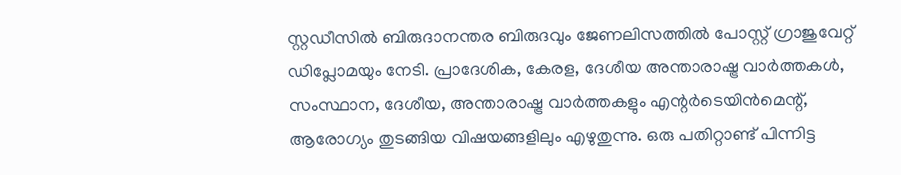സ്റ്റഡീസിൽ ബിരുദാനന്തര ബിരുദവും ജേണലിസത്തില്‍ പോസ്റ്റ് ഗ്രാജുവേറ്റ് ഡിപ്ലോമയും നേടി. പ്രാദേശിക, കേരള, ദേശീയ അന്താരാഷ്ട്ര വാർത്തകൾ, സംസ്ഥാന, ദേശീയ, അന്താരാഷ്ട്ര വാര്‍ത്തകളും എന്റര്‍ടെയിന്‍മെന്റ്, ആരോഗ്യം തുടങ്ങിയ വിഷയങ്ങളിലും എഴുതുന്നു. ഒരു പതിറ്റാണ്ട് പിന്നിട്ട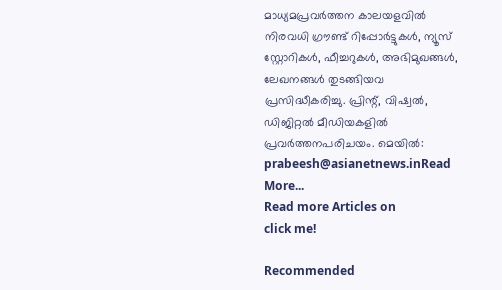മാധ്യമപ്രവര്‍ത്തന കാലയളവില്‍ നിരവധി ഗ്രൗണ്ട് റിപ്പോര്‍ട്ടുകള്‍, ന്യൂസ് സ്റ്റോറികള്‍, ഫീച്ചറുകള്‍, അഭിമുഖങ്ങള്‍, ലേഖനങ്ങള്‍ തുടങ്ങിയവ പ്രസിദ്ധീകരിച്ചു. പ്രിന്റ്, വിഷ്വല്‍, ഡിജിറ്റല്‍ മീഡിയകളില്‍ പ്രവര്‍ത്തനപരിചയം. മെയില്‍: prabeesh@asianetnews.inRead More...
Read more Articles on
click me!

Recommended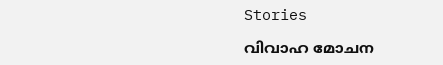Stories

വിവാഹ മോചന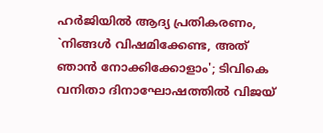ഹർജിയിൽ ആദ്യ പ്രതികരണം, `നിങ്ങൾ വിഷമിക്കേണ്ട, അത് ഞാൻ നോക്കിക്കോളാം'; ടിവികെ വനിതാ ദിനാഘോഷത്തിൽ വിജയ്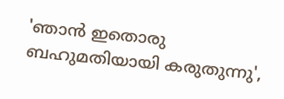'ഞാൻ ഇതൊരു ബഹുമതിയായി കരുതുന്നു',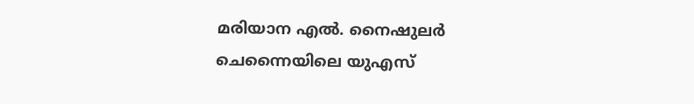മരിയാന എൽ. നൈഷുലർ ചെന്നൈയിലെ യുഎസ്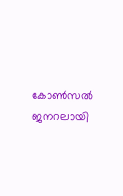കോൺസൽ ജനറലായി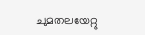ചുമതലയേറ്റു